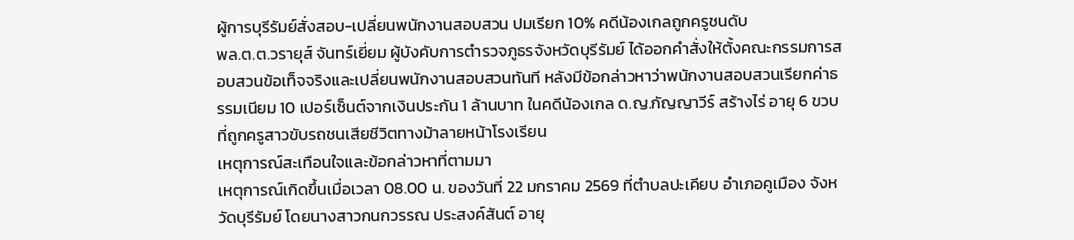ผู้การบุรีรัมย์สั่งสอบ-เปลี่ยนพนักงานสอบสวน ปมเรียก 10% คดีน้องเกลถูกครูชนดับ
พล.ต.ต.วรายุส์ จันทร์เยี่ยม ผู้บังคับการตำรวจภูธรจังหวัดบุรีรัมย์ ได้ออกคำสั่งให้ตั้งคณะกรรมการสอบสวนข้อเท็จจริงและเปลี่ยนพนักงานสอบสวนทันที หลังมีข้อกล่าวหาว่าพนักงานสอบสวนเรียกค่าธรรมเนียม 10 เปอร์เซ็นต์จากเงินประกัน 1 ล้านบาท ในคดีน้องเกล ด.ญ.กัญญาวีร์ สร้างไร่ อายุ 6 ขวบ ที่ถูกครูสาวขับรถชนเสียชีวิตทางม้าลายหน้าโรงเรียน
เหตุการณ์สะเทือนใจและข้อกล่าวหาที่ตามมา
เหตุการณ์เกิดขึ้นเมื่อเวลา 08.00 น. ของวันที่ 22 มกราคม 2569 ที่ตำบลปะเคียบ อำเภอคูเมือง จังหวัดบุรีรัมย์ โดยนางสาวกนกวรรณ ประสงค์สันต์ อายุ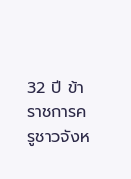32 ปี ข้าราชการครูชาวจังห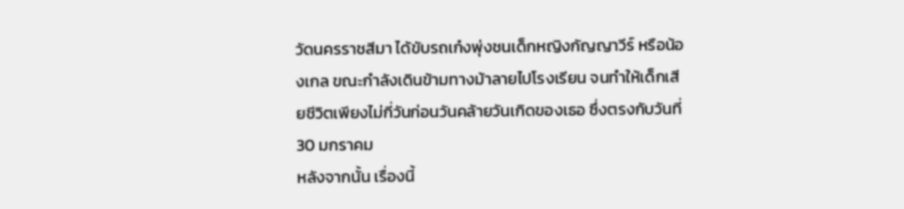วัดนครราชสีมา ได้ขับรถเก๋งพุ่งชนเด็กหญิงกัญญาวีร์ หรือน้องเกล ขณะกำลังเดินข้ามทางม้าลายไปโรงเรียน จนทำให้เด็กเสียชีวิตเพียงไม่กี่วันก่อนวันคล้ายวันเกิดของเธอ ซึ่งตรงกับวันที่ 30 มกราคม
หลังจากนั้น เรื่องนี้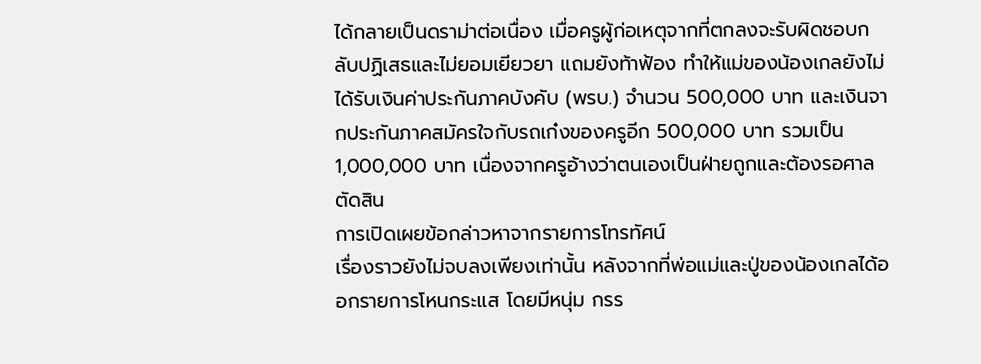ได้กลายเป็นดราม่าต่อเนื่อง เมื่อครูผู้ก่อเหตุจากที่ตกลงจะรับผิดชอบกลับปฏิเสธและไม่ยอมเยียวยา แถมยังท้าฟ้อง ทำให้แม่ของน้องเกลยังไม่ได้รับเงินค่าประกันภาคบังคับ (พรบ.) จำนวน 500,000 บาท และเงินจากประกันภาคสมัครใจกับรถเก๋งของครูอีก 500,000 บาท รวมเป็น 1,000,000 บาท เนื่องจากครูอ้างว่าตนเองเป็นฝ่ายถูกและต้องรอศาลตัดสิน
การเปิดเผยข้อกล่าวหาจากรายการโทรทัศน์
เรื่องราวยังไม่จบลงเพียงเท่านั้น หลังจากที่พ่อแม่และปู่ของน้องเกลได้ออกรายการโหนกระแส โดยมีหนุ่ม กรร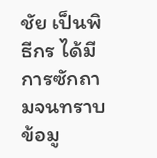ชัย เป็นพิธีกร ได้มีการซักถามจนทราบข้อมู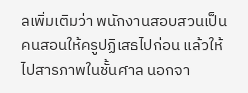ลเพิ่มเติมว่า พนักงานสอบสวนเป็นคนสอนให้ครูปฏิเสธไปก่อน แล้วให้ไปสารภาพในชั้นศาล นอกจา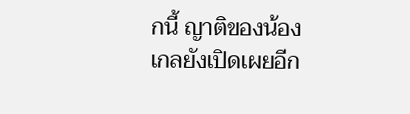กนี้ ญาติของน้องเกลยังเปิดเผยอีก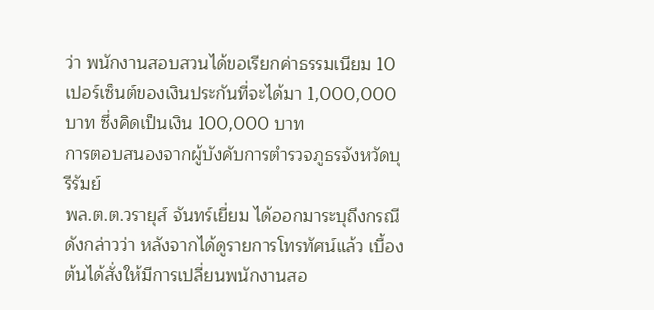ว่า พนักงานสอบสวนได้ขอเรียกค่าธรรมเนียม 10 เปอร์เซ็นต์ของเงินประกันที่จะได้มา 1,000,000 บาท ซึ่งคิดเป็นเงิน 100,000 บาท
การตอบสนองจากผู้บังคับการตำรวจภูธรจังหวัดบุรีรัมย์
พล.ต.ต.วรายุส์ จันทร์เยี่ยม ได้ออกมาระบุถึงกรณีดังกล่าวว่า หลังจากได้ดูรายการโทรทัศน์แล้ว เบื้องต้นได้สั่งให้มีการเปลี่ยนพนักงานสอ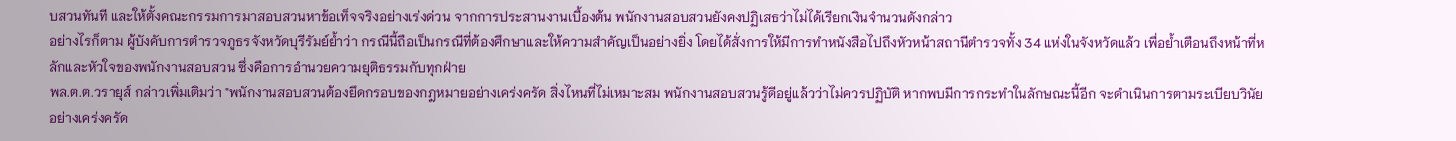บสวนทันที และให้ตั้งคณะกรรมการมาสอบสวนหาข้อเท็จจริงอย่างเร่งด่วน จากการประสานงานเบื้องต้น พนักงานสอบสวนยังคงปฏิเสธว่าไม่ได้เรียกเงินจำนวนดังกล่าว
อย่างไรก็ตาม ผู้บังคับการตำรวจภูธรจังหวัดบุรีรัมย์ย้ำว่า กรณีนี้ถือเป็นกรณีที่ต้องศึกษาและให้ความสำคัญเป็นอย่างยิ่ง โดยได้สั่งการให้มีการทำหนังสือไปถึงหัวหน้าสถานีตำรวจทั้ง 34 แห่งในจังหวัดแล้ว เพื่อย้ำเตือนถึงหน้าที่หลักและหัวใจของพนักงานสอบสวน ซึ่งคือการอำนวยความยุติธรรมกับทุกฝ่าย
พล.ต.ต.วรายุส์ กล่าวเพิ่มเติมว่า "พนักงานสอบสวนต้องยึดกรอบของกฎหมายอย่างเคร่งครัด สิ่งไหนที่ไม่เหมาะสม พนักงานสอบสวนรู้ดีอยู่แล้วว่าไม่ควรปฏิบัติ หากพบมีการกระทำในลักษณะนี้อีก จะดำเนินการตามระเบียบวินัยอย่างเคร่งครัด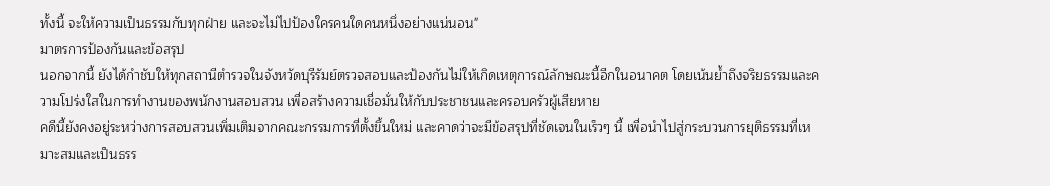ทั้งนี้ จะให้ความเป็นธรรมกับทุกฝ่าย และจะไม่ไปป้องใครคนใดคนหนึ่งอย่างแน่นอน"
มาตรการป้องกันและข้อสรุป
นอกจากนี้ ยังได้กำชับให้ทุกสถานีตำรวจในจังหวัดบุรีรัมย์ตรวจสอบและป้องกันไม่ให้เกิดเหตุการณ์ลักษณะนี้อีกในอนาคต โดยเน้นย้ำถึงจริยธรรมและความโปร่งใสในการทำงานของพนักงานสอบสวน เพื่อสร้างความเชื่อมั่นให้กับประชาชนและครอบครัวผู้เสียหาย
คดีนี้ยังคงอยู่ระหว่างการสอบสวนเพิ่มเติมจากคณะกรรมการที่ตั้งขึ้นใหม่ และคาดว่าจะมีข้อสรุปที่ชัดเจนในเร็วๆ นี้ เพื่อนำไปสู่กระบวนการยุติธรรมที่เหมาะสมและเป็นธรร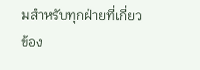มสำหรับทุกฝ่ายที่เกี่ยวข้อง